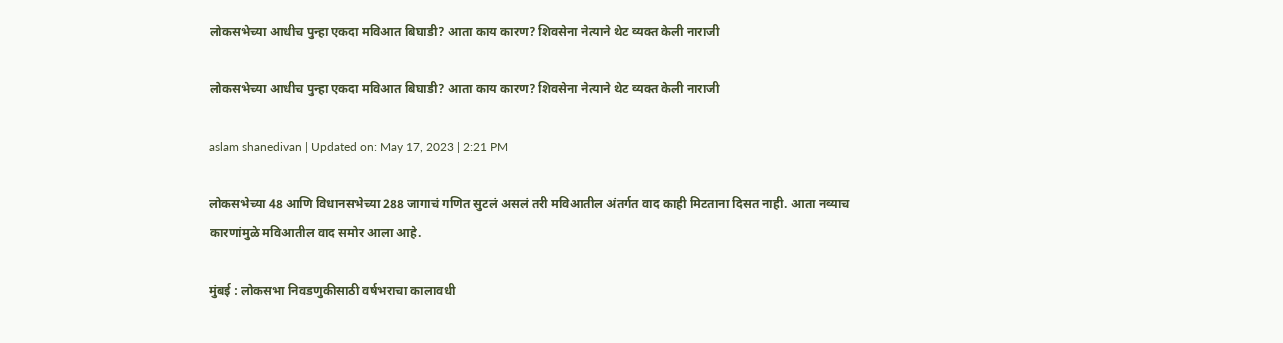लोकसभेच्या आधीच पुन्हा एकदा मविआत बिघाडी? आता काय कारण? शिवसेना नेत्याने थेट व्यक्त केली नाराजी

लोकसभेच्या आधीच पुन्हा एकदा मविआत बिघाडी? आता काय कारण? शिवसेना नेत्याने थेट व्यक्त केली नाराजी

aslam shanedivan | Updated on: May 17, 2023 | 2:21 PM

लोकसभेच्या 48 आणि विधानसभेच्या 288 जागाचं गणित सुटलं असलं तरी मविआतील अंतर्गत वाद काही मिटताना दिसत नाही. आता नव्याच कारणांमुळे मविआतील वाद समोर आला आहे.

मुंबई : लोकसभा निवडणुकीसाठी वर्षभराचा कालावधी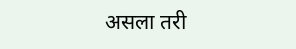असला तरी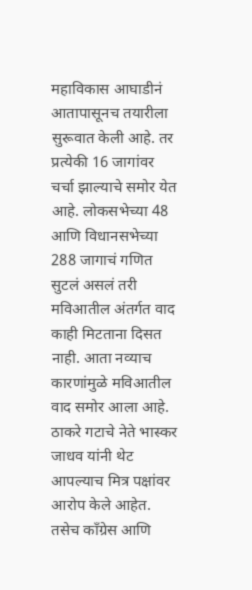महाविकास आघाडीनं आतापासूनच तयारीला सुरूवात केली आहे. तर प्रत्येकी 16 जागांवर चर्चा झाल्याचे समोर येत आहे. लोकसभेच्या 48 आणि विधानसभेच्या 288 जागाचं गणित सुटलं असलं तरी मविआतील अंतर्गत वाद काही मिटताना दिसत नाही. आता नव्याच कारणांमुळे मविआतील वाद समोर आला आहे. ठाकरे गटाचे नेते भास्कर जाधव यांनी थेट आपल्याच मित्र पक्षांवर आरोप केले आहेत. तसेच काँग्रेस आणि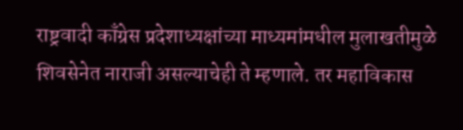राष्ट्रवादी काँग्रेस प्रदेशाध्यक्षांच्या माध्यमांमधील मुलाखतीमुळे शिवसेनेत नाराजी असल्याचेही ते म्हणाले. तर महाविकास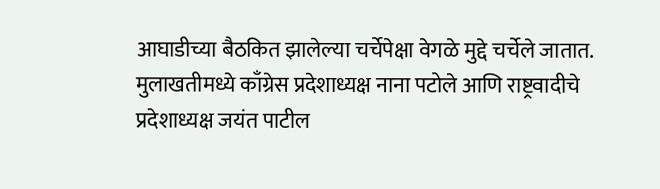आघाडीच्या बैठकित झालेल्या चर्चेपेक्षा वेगळे मुद्दे चर्चेले जातात. मुलाखतीमध्ये काँग्रेस प्रदेशाध्यक्ष नाना पटोले आणि राष्ट्रवादीचे प्रदेशाध्यक्ष जयंत पाटील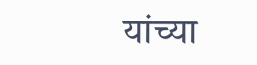यांच्या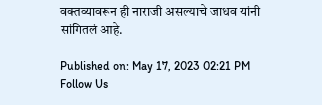वक्तव्यावरून ही नाराजी असल्याचे जाधव यांनी सांगितलं आहे.

Published on: May 17, 2023 02:21 PM
Follow Us